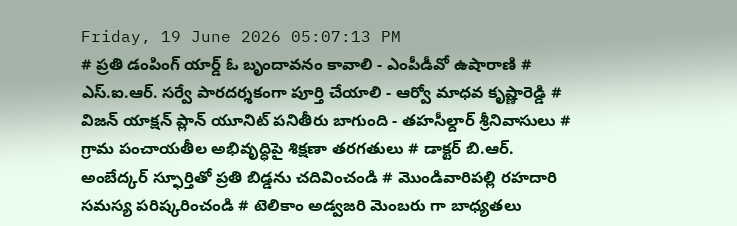Friday, 19 June 2026 05:07:13 PM
# ప్రతి డంపింగ్ యార్డ్ ఓ బృందావనం కావాలి - ఎంపీడీవో ఉషారాణి # ఎస్.ఐ.ఆర్. సర్వే పారదర్శకంగా పూర్తి చేయాలి - ఆర్వో మాధవ కృష్ణారెడ్డి # విజన్ యాక్షన్ ప్లాన్ యూనిట్ పనితీరు బాగుంది - తహసీల్దార్ శ్రీనివాసులు # గ్రామ పంచాయతీల అభివృద్ధిపై శిక్షణా తరగతులు # డాక్టర్ బి.ఆర్. అంబేద్కర్ స్ఫూర్తితో ప్రతి బిడ్డను చదివించండి # మొండివారిపల్లి రహదారి సమస్య పరిష్కరించండి # టెలికాం అడ్వజరి మెంబరు గా బాధ్యతలు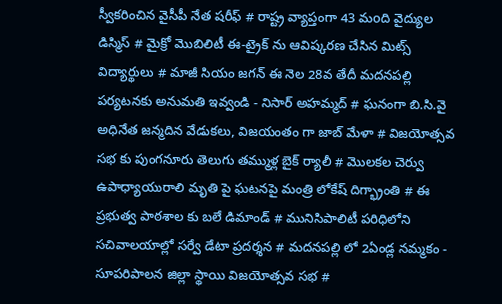స్వీకరించిన వైసీపీ నేత షరీఫ్‌ # రాష్ట్ర వ్యాప్తంగా 43 మoది వైద్యుల డిస్మిస్ # మైక్రో మొబిలిటీ ఈ-ట్రైక్ ను ఆవిష్కరణ చేసిన మిట్స్ విద్యార్థులు # మాజీ సియం జగన్ ఈ నెల 28వ తేదీ మదనపల్లి పర్యటనకు అనుమతి ఇవ్వండి - నిసార్ అహమ్మద్ # ఘనంగా బి.సి.వై అధినేత జన్మదిన వేడుకలు, విజయంతం గా జాబ్ మేళా # విజయోత్సవ సభ కు పుంగనూరు తెలుగు తమ్ముళ్ల బైక్ ర్యాలీ # మొలకల చెర్వు ఉపాధ్యాయురాలి మృతి పై ఘటనపై మంత్రి లోకేష్ దిగ్భ్రాంతి # ఈ ప్రభుత్వ పాఠశాల కు బలే డిమాండ్ # మునిసిపాలిటీ పరిధిలోని సచివాలయాల్లో సర్వే డేటా ప్రదర్శన # మదనపల్లి లో 2ఏండ్ల నమ్మకం - సూపరిపాలన జిల్లా స్థాయి విజయోత్సవ సభ #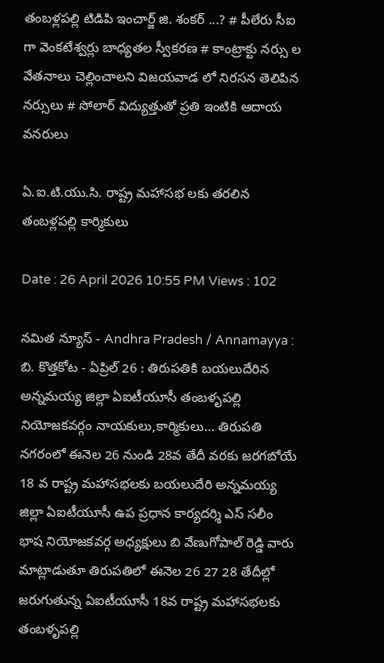తంబళ్లపల్లి టిడిపి ఇంచార్జ్ జి. శంకర్ ...? # పీలేరు సీఐ గా వెంకటేశ్వర్లు బాధ్యతల స్వీకరణ # కాంట్రాక్టు నర్సు ల వేతనాలు చెల్లించాలని విజయవాడ లో నిరసన తెలిపిన నర్సులు # సోలార్ విద్యుత్తుతో ప్రతి ఇంటికి ఆదాయ వనరులు

ఏ.ఐ.టి.యు.సి. రాష్ట్ర మహాసభ లకు తరలిన తంబళ్లపల్లి కార్మికులు

Date : 26 April 2026 10:55 PM Views : 102

నమిత న్యూస్ - Andhra Pradesh / Annamayya : బి. కొత్తకోట - ఏప్రిల్ 26 : తిరుపతికి బయలుదేరిన అన్నమయ్య జిల్లా ఏఐటీయూసీ తంబళృపల్లి నియోజకవర్గం నాయకులు,కార్మికులు… తిరుపతి నగరంలో ఈనెల 26 నుండి 28వ తేదీ వరకు జరగబోయే 18 వ రాష్ట్ర మహాసభలకు బయలుదేరి అన్నమయ్య జిల్లా ఏఐటీయూసీ ఉప ప్రధాన కార్యదర్శి ఎస్ సలీం భాష నియోజకవర్గ అధ్యక్షులు బి వేణుగోపాల్ రెడ్డి వారు మాట్లాడుతూ తిరుపతిలో ఈనెల 26 27 28 తేదీల్లో జరుగుతున్న ఏఐటీయూసీ 18వ రాష్ట్ర మహాసభలకు తంబళృపల్లి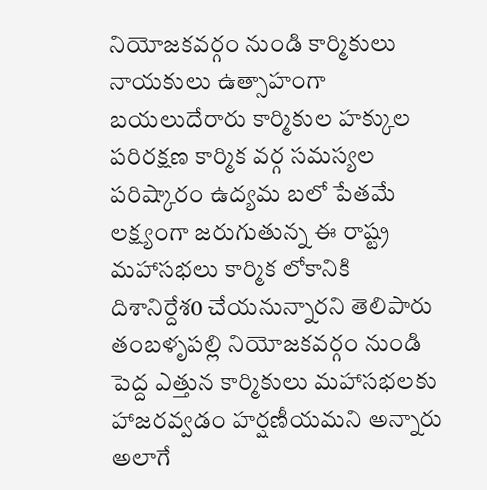నియోజకవర్గం నుండి కార్మికులు నాయకులు ఉత్సాహంగా బయలుదేరారు కార్మికుల హక్కుల పరిరక్షణ కార్మిక వర్గ సమస్యల పరిష్కారం ఉద్యమ బలో పేతమే లక్ష్యంగా జరుగుతున్న ఈ రాష్ట్ర మహాసభలు కార్మిక లోకానికి దిశానిర్దేశ0 చేయనున్నారని తెలిపారు తంబళృపల్లి నియోజకవర్గం నుండి పెద్ద ఎత్తున కార్మికులు మహాసభలకు హాజరవ్వడం హర్షణీయమని అన్నారు అలాగే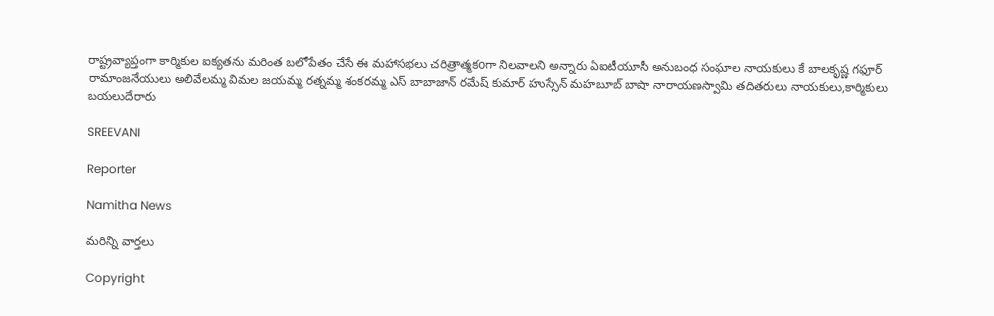రాష్ట్రవ్యాప్తంగా కార్మికుల ఐక్యతను మరింత బలోపేతం చేసే ఈ మహాసభలు చరిత్రాత్మకoగా నిలవాలని అన్నారు ఏఐటీయూసీ అనుబంధ సంఘాల నాయకులు కే బాలకృష్ణ గఫూర్ రామాంజనేయులు అలివేలమ్మ విమల జయమ్మ రత్నమ్మ శంకరమ్మ ఎస్ బాబాజాన్ రమేష్ కుమార్ హుస్సేన్ మహబూబ్ బాషా నారాయణస్వామి తదితరులు నాయకులు,కార్మికులు బయలుదేరారు

SREEVANI

Reporter

Namitha News

మరిన్ని వార్తలు

Copyright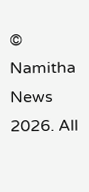© Namitha News 2026. All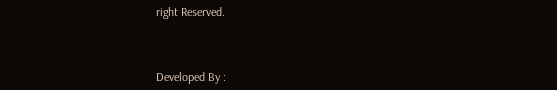right Reserved.



Developed By :